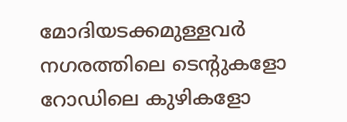മോദിയടക്കമുള്ളവര്‍ നഗരത്തിലെ ടെന്റുകളോ റോഡിലെ കുഴികളോ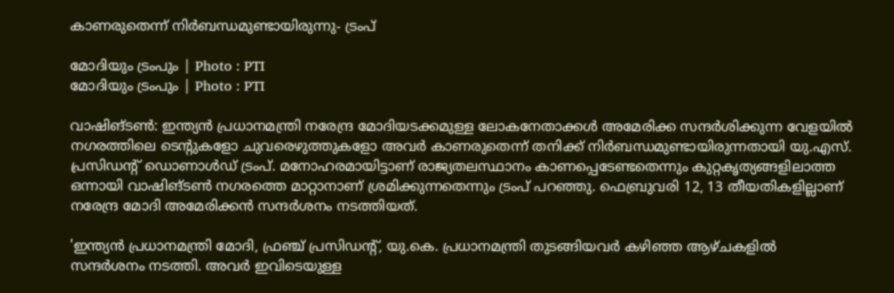കാണരുതെന്ന് നിര്‍ബന്ധമുണ്ടായിരുന്നു- ട്രംപ്

മോദിയും ട്രംപും | Photo : PTI
മോദിയും ട്രംപും | Photo : PTI

വാഷിങ്ടണ്‍: ഇന്ത്യന്‍ പ്രധാനമന്ത്രി നരേന്ദ്ര മോദിയടക്കമുള്ള ലോകനേതാക്കള്‍ അമേരിക്ക സന്ദര്‍ശിക്കുന്ന വേളയില്‍ നഗരത്തിലെ ടെന്റുകളോ ചുവരെഴുത്തുകളോ അവർ കാണരുതെന്ന് തനിക്ക് നിര്‍ബന്ധമുണ്ടായിരുന്നതായി യു.എസ്. പ്രസിഡന്റ് ഡൊണാള്‍ഡ് ട്രംപ്. മനോഹരമായിട്ടാണ് രാജ്യതലസ്ഥാനം കാണപ്പെടേണ്ടതെന്നും കുറ്റകൃത്യങ്ങളിലാത്ത ഒന്നായി വാഷിങ്ടണ്‍ നഗരത്തെ മാറ്റാനാണ് ശ്രമിക്കുന്നതെന്നും ട്രംപ് പറഞ്ഞു. ഫെബ്രുവരി 12, 13 തീയതികളില്ലാണ് നരേന്ദ്ര മോദി അമേരിക്കന്‍ സന്ദര്‍ശനം നടത്തിയത്.

'ഇന്ത്യന്‍ പ്രധാനമന്ത്രി മോദി, ഫ്രഞ്ച് പ്രസിഡന്റ്, യു.കെ. പ്രധാനമന്ത്രി തുടങ്ങിയവര്‍ കഴിഞ്ഞ ആഴ്ചകളില്‍ സന്ദര്‍ശനം നടത്തി. അവര്‍ ഇവിടെയുള്ള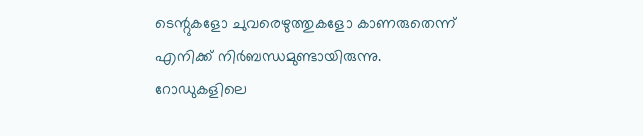ടെന്റുകളോ ചുവരെഴുത്തുകളോ കാണരുതെന്ന് എനിക്ക് നിര്‍ബന്ധമുണ്ടായിരുന്നു. റോഡുകളിലെ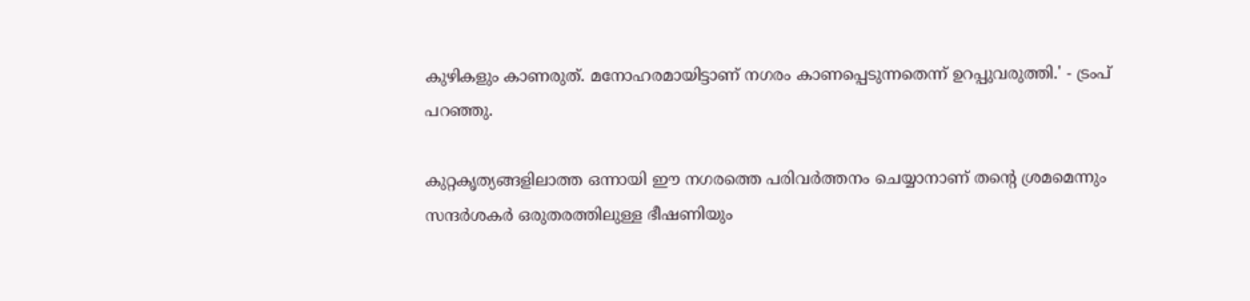കുഴികളും കാണരുത്. മനോഹരമായിട്ടാണ് നഗരം കാണപ്പെടുന്നതെന്ന് ഉറപ്പുവരുത്തി.' - ട്രംപ് പറഞ്ഞു.

കുറ്റകൃത്യങ്ങളിലാത്ത ഒന്നായി ഈ നഗരത്തെ പരിവര്‍ത്തനം ചെയ്യാനാണ് തന്റെ ശ്രമമെന്നും സന്ദര്‍ശകര്‍ ഒരുതരത്തിലുള്ള ഭീഷണിയും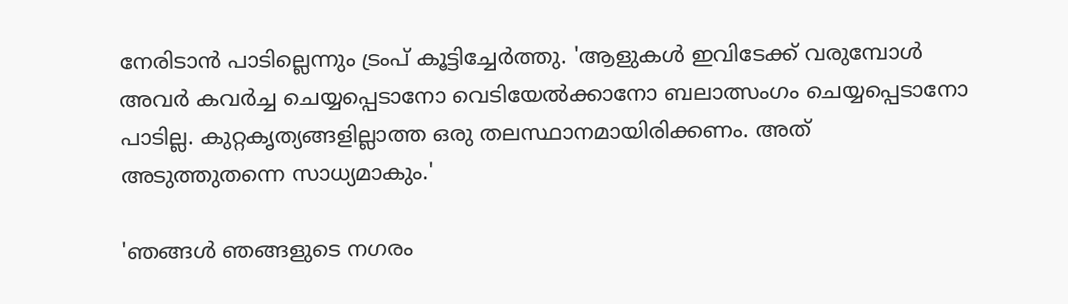നേരിടാന്‍ പാടില്ലെന്നും ട്രംപ് കൂട്ടിച്ചേര്‍ത്തു. 'ആളുകള്‍ ഇവിടേക്ക് വരുമ്പോള്‍ അവര്‍ കവര്‍ച്ച ചെയ്യപ്പെടാനോ വെടിയേല്‍ക്കാനോ ബലാത്സംഗം ചെയ്യപ്പെടാനോ പാടില്ല. കുറ്റകൃത്യങ്ങളില്ലാത്ത ഒരു തലസ്ഥാനമായിരിക്കണം. അത് അടുത്തുതന്നെ സാധ്യമാകും.'

'ഞങ്ങള്‍ ഞങ്ങളുടെ നഗരം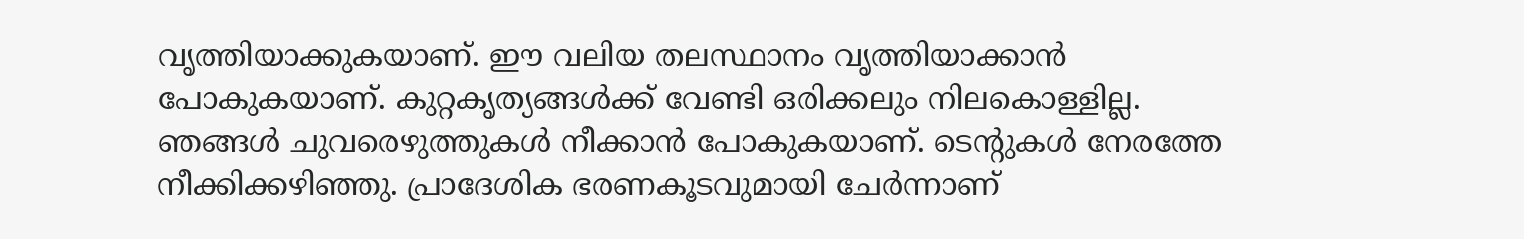വൃത്തിയാക്കുകയാണ്. ഈ വലിയ തലസ്ഥാനം വൃത്തിയാക്കാന്‍ പോകുകയാണ്. കുറ്റകൃത്യങ്ങള്‍ക്ക് വേണ്ടി ഒരിക്കലും നിലകൊള്ളില്ല. ഞങ്ങള്‍ ചുവരെഴുത്തുകള്‍ നീക്കാന്‍ പോകുകയാണ്. ടെന്റുകള്‍ നേരത്തേ നീക്കിക്കഴിഞ്ഞു. പ്രാദേശിക ഭരണകൂടവുമായി ചേര്‍ന്നാണ്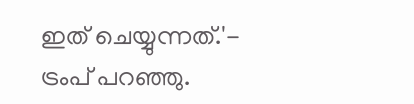ഇത് ചെയ്യുന്നത്.'- ട്രംപ് പറഞ്ഞു.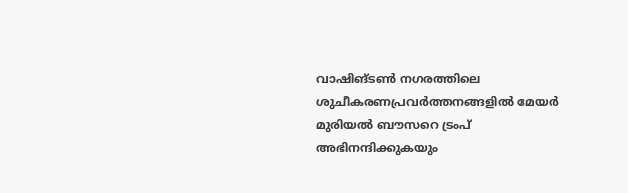വാഷിങ്ടണ്‍ നഗരത്തിലെ ശുചീകരണപ്രവര്‍ത്തനങ്ങളില്‍ മേയര്‍ മുരിയല്‍ ബൗസറെ ട്രംപ് അഭിനന്ദിക്കുകയും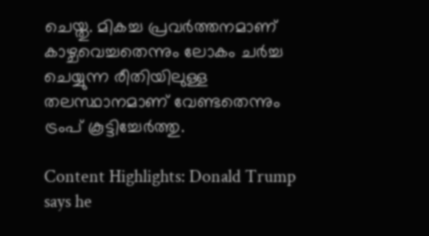ചെയ്തു. മികച്ച പ്രവര്‍ത്തനമാണ് കാഴ്ചവെച്ചതെന്നും ലോകം ചര്‍ച്ച ചെയ്യുന്ന രീതിയിലുള്ള തലസ്ഥാനമാണ് വേണ്ടതെന്നും ട്രംപ് കൂട്ടിച്ചേർത്തു.

Content Highlights: Donald Trump says he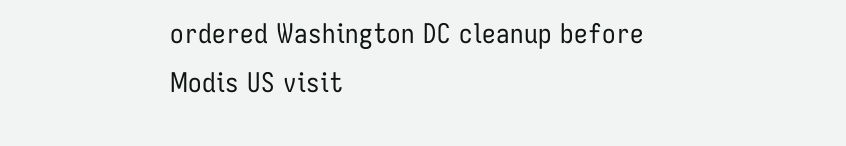ordered Washington DC cleanup before Modis US visit